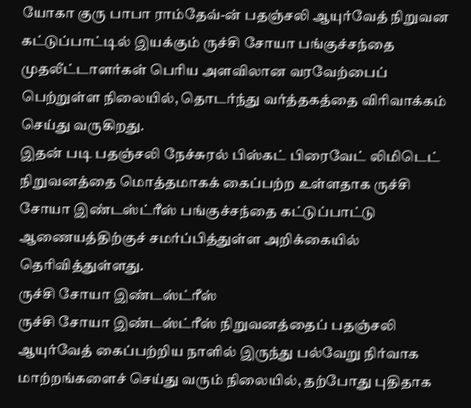யோகா குரு பாபா ராம்தேவ்-ன் பதஞ்சலி ஆயுர்வேத் நிறுவன கட்டுப்பாட்டில் இயக்கும் ருச்சி சோயா பங்குச்சந்தை முதலீட்டாளர்கள் பெரிய அளவிலான வரவேற்பைப் பெற்றுள்ள நிலையில், தொடர்ந்து வர்த்தகத்தை விரிவாக்கம் செய்து வருகிறது.
இதன் படி பதஞ்சலி நேச்சுரல் பிஸ்கட் பிரைவேட் லிமிடெட் நிறுவனத்தை மொத்தமாகக் கைப்பற்ற உள்ளதாக ருச்சி சோயா இண்டஸ்ட்ரீஸ் பங்குச்சந்தை கட்டுப்பாட்டு ஆணையத்திற்குச் சமர்ப்பித்துள்ள அறிக்கையில் தெரிவித்துள்ளது.
ருச்சி சோயா இண்டஸ்ட்ரீஸ்
ருச்சி சோயா இண்டஸ்ட்ரீஸ் நிறுவனத்தைப் பதஞ்சலி ஆயுர்வேத் கைப்பற்றிய நாளில் இருந்து பல்வேறு நிர்வாக மாற்றங்களைச் செய்து வரும் நிலையில், தற்போது புதிதாக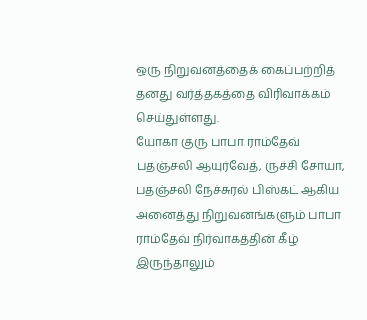ஒரு நிறுவனத்தைக் கைப்பற்றித் தனது வர்த்தகத்தை விரிவாக்கம் செய்துள்ளது.
யோகா குரு பாபா ராம்தேவ்
பதஞ்சலி ஆயுர்வேத், ருச்சி சோயா, பதஞ்சலி நேச்சுரல் பிஸ்கட் ஆகிய அனைத்து நிறுவனங்களும் பாபா ராம்தேவ் நிர்வாகத்தின் கீழ் இருந்தாலும்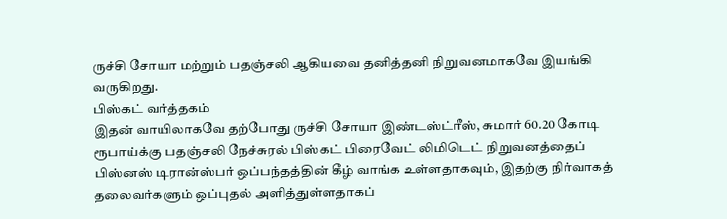ருச்சி சோயா மற்றும் பதஞ்சலி ஆகியவை தனித்தனி நிறுவனமாகவே இயங்கி வருகிறது.
பிஸ்கட் வர்த்தகம்
இதன் வாயிலாகவே தற்போது ருச்சி சோயா இண்டஸ்ட்ரீஸ், சுமார் 60.20 கோடி ரூபாய்க்கு பதஞ்சலி நேச்சுரல் பிஸ்கட் பிரைவேட் லிமிடெட் நிறுவனத்தைப் பிஸ்னஸ் டிரான்ஸ்பர் ஒப்பந்தத்தின் கீழ் வாங்க உள்ளதாகவும், இதற்கு நிர்வாகத் தலைவர்களும் ஒப்புதல் அளித்துள்ளதாகப்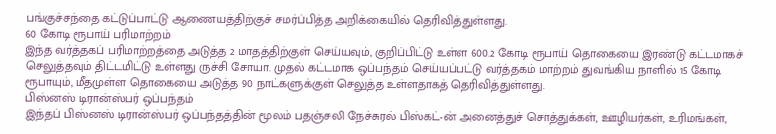பங்குச்சந்தை கட்டுப்பாட்டு ஆணையத்திற்குச் சமர்ப்பித்த அறிக்கையில் தெரிவித்துள்ளது.
60 கோடி ரூபாய் பரிமாற்றம்
இந்த வர்த்தகப் பரிமாற்றத்தை அடுத்த 2 மாதத்திற்குள் செய்யவும், குறிப்பிட்டு உள்ள 600.2 கோடி ரூபாய் தொகையை இரண்டு கட்டமாகச் செலுத்தவும் திட்டமிட்டு உள்ளது ருச்சி சோயா. முதல் கட்டமாக ஒப்பந்தம் செய்யப்பட்டு வர்த்தகம் மாற்றம் துவங்கிய நாளில் 15 கோடி ரூபாயும், மீதமுள்ள தொகையை அடுத்த 90 நாட்களுக்குள் செலுத்த உள்ளதாகத் தெரிவித்துள்ளது.
பிஸ்னஸ் டிரான்ஸ்பர் ஒப்பந்தம்
இந்தப் பிஸ்னஸ் டிரான்ஸ்பர் ஒப்பந்தத்தின் மூலம் பதஞ்சலி நேச்சுரல் பிஸ்கட்-ன் அனைத்துச் சொத்துக்கள், ஊழியர்கள், உரிமங்கள்,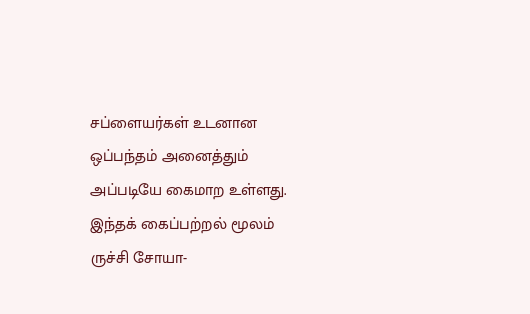சப்ளையர்கள் உடனான ஒப்பந்தம் அனைத்தும் அப்படியே கைமாற உள்ளது. இந்தக் கைப்பற்றல் மூலம் ருச்சி சோயா-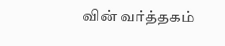வின் வர்த்தகம்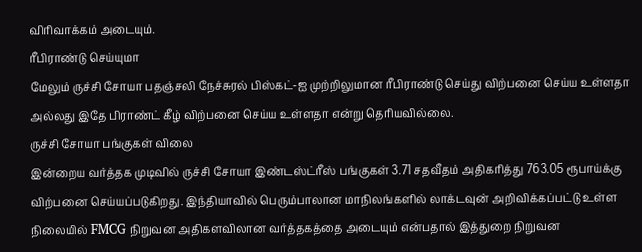விரிவாக்கம் அடையும்.
ரீபிராண்டு செய்யுமா
மேலும் ருச்சி சோயா பதஞ்சலி நேச்சுரல் பிஸ்கட்-ஐ முற்றிலுமான ரீபிராண்டு செய்து விற்பனை செய்ய உள்ளதா அல்லது இதே பிராண்ட் கீழ் விற்பனை செய்ய உள்ளதா என்று தெரியவில்லை.
ருச்சி சோயா பங்குகள் விலை
இன்றைய வர்த்தக முடிவில் ருச்சி சோயா இண்டஸ்ட்ரீஸ் பங்குகள் 3.71 சதவீதம் அதிகரித்து 763.05 ரூபாய்க்கு விற்பனை செய்யப்படுகிறது. இந்தியாவில் பெரும்பாலான மாநிலங்களில் லாக்டவுன் அறிவிக்கப்பட்டு உள்ள நிலையில் FMCG நிறுவன அதிகளவிலான வர்த்தகத்தை அடையும் என்பதால் இத்துறை நிறுவன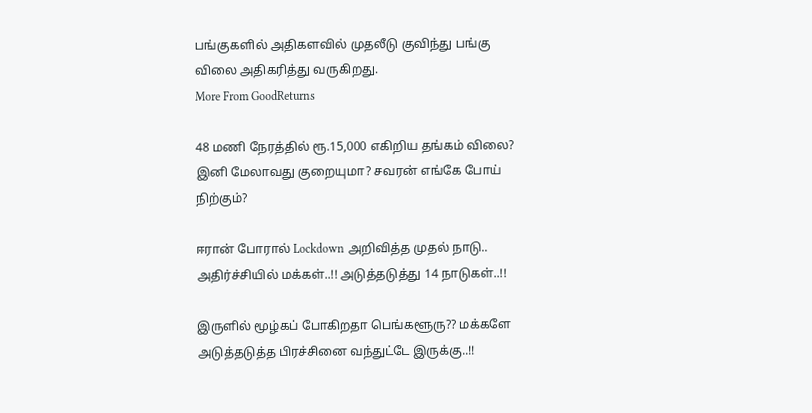பங்குகளில் அதிகளவில் முதலீடு குவிந்து பங்கு விலை அதிகரித்து வருகிறது.
More From GoodReturns

48 மணி நேரத்தில் ரூ.15,000 எகிறிய தங்கம் விலை? இனி மேலாவது குறையுமா? சவரன் எங்கே போய் நிற்கும்?

ஈரான் போரால் Lockdown அறிவித்த முதல் நாடு.. அதிர்ச்சியில் மக்கள்..!! அடுத்தடுத்து 14 நாடுகள்..!!

இருளில் மூழ்கப் போகிறதா பெங்களூரு?? மக்களே அடுத்தடுத்த பிரச்சினை வந்துட்டே இருக்கு..!!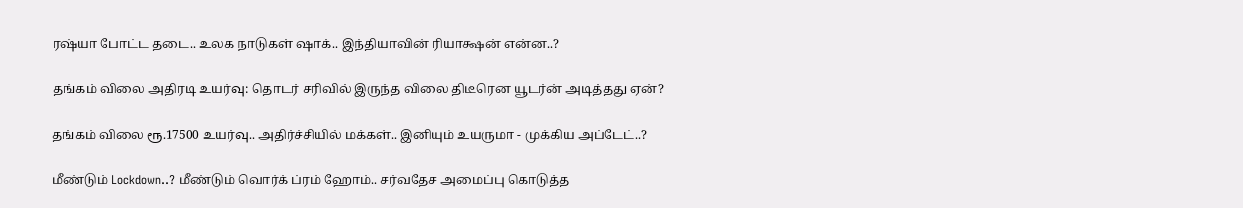ரஷ்யா போட்ட தடை.. உலக நாடுகள் ஷாக்.. இந்தியாவின் ரியாக்ஷன் என்ன..?

தங்கம் விலை அதிரடி உயர்வு: தொடர் சரிவில் இருந்த விலை திடீரென யூடர்ன் அடித்தது ஏன்?

தங்கம் விலை ரூ.17500 உயர்வு.. அதிர்ச்சியில் மக்கள்.. இனியும் உயருமா - முக்கிய அப்டேட்..?

மீண்டும் Lockdown..? மீண்டும் வொர்க் ப்ரம் ஹோம்.. சர்வதேச அமைப்பு கொடுத்த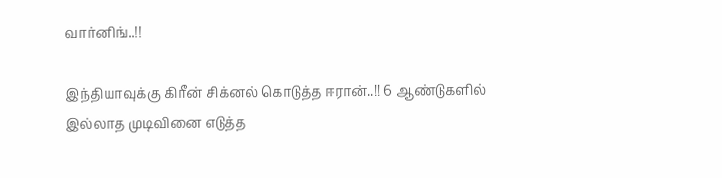வார்னிங்..!!

இந்தியாவுக்கு கிரீன் சிக்னல் கொடுத்த ஈரான்..!! 6 ஆண்டுகளில் இல்லாத முடிவினை எடுத்த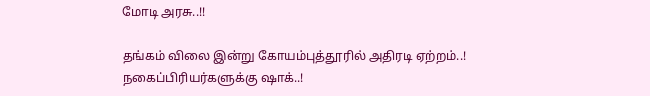மோடி அரசு..!!

தங்கம் விலை இன்று கோயம்புத்தூரில் அதிரடி ஏற்றம்..! நகைப்பிரியர்களுக்கு ஷாக்..!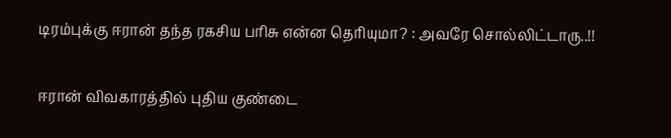டிரம்புக்கு ஈரான் தந்த ரகசிய பரிசு என்ன தெரியுமா? : அவரே சொல்லிட்டாரு..!!

ஈரான் விவகாரத்தில் புதிய குண்டை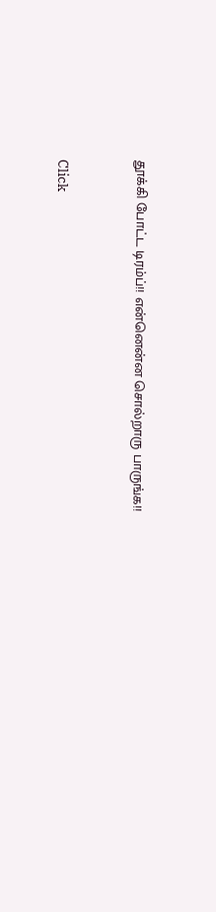தூக்கி போட்ட டிரம்ப்!! என்னென்ன சொல்றாரு பாருங்க!!



Click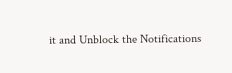it and Unblock the Notifications